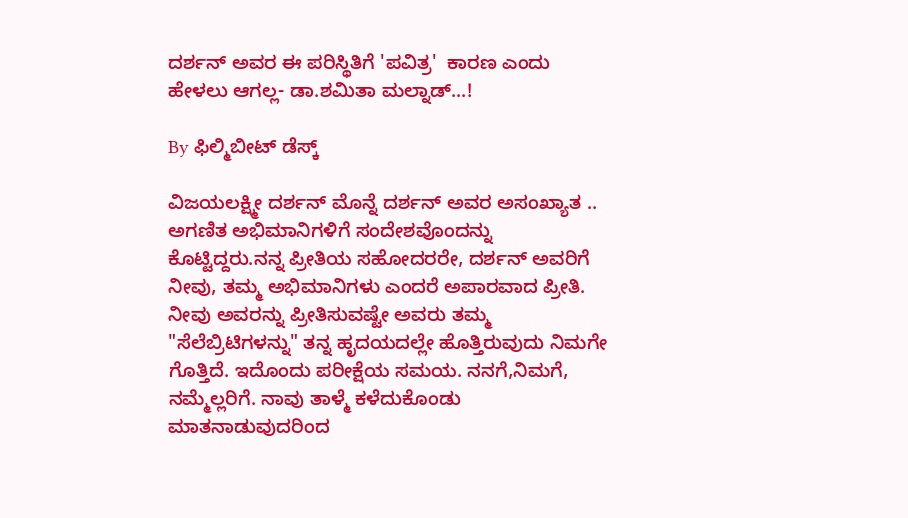ದರ್ಶನ್ ಅವರ ಈ ಪರಿಸ್ಥಿತಿಗೆ 'ಪವಿತ್ರ'  ಕಾರಣ ಎಂದು ಹೇಳಲು ಆಗಲ್ಲ- ಡಾ.ಶಮಿತಾ ಮಲ್ನಾಡ್...!

By ಫಿಲ್ಮಿಬೀಟ್ ಡೆಸ್ಕ್

ವಿಜಯಲಕ್ಷ್ಮೀ ದರ್ಶನ್ ಮೊನ್ನೆ ದರ್ಶನ್ ಅವರ ಅಸಂಖ್ಯಾತ .. ಅಗಣಿತ ಅಭಿಮಾನಿಗಳಿಗೆ ಸಂದೇಶವೊಂದನ್ನು ಕೊಟ್ಟಿದ್ದರು.ನನ್ನ ಪ್ರೀತಿಯ ಸಹೋದರರೇ, ದರ್ಶನ್ ಅವರಿಗೆ ನೀವು, ತಮ್ಮ ಅಭಿಮಾನಿಗಳು ಎಂದರೆ ಅಪಾರವಾದ ಪ್ರೀತಿ. ನೀವು ಅವರನ್ನು ಪ್ರೀತಿಸುವಷ್ಟೇ ಅವರು ತಮ್ಮ "ಸೆಲೆಬ್ರಿಟಿಗಳನ್ನು" ತನ್ನ ಹೃದಯದಲ್ಲೇ ಹೊತ್ತಿರುವುದು ನಿಮಗೇ ಗೊತ್ತಿದೆ. ಇದೊಂದು ಪರೀಕ್ಷೆಯ ಸಮಯ. ನನಗೆ,ನಿಮಗೆ, ನಮ್ಮೆಲ್ಲರಿಗೆ. ನಾವು ತಾಳ್ಮೆ ಕಳೆದುಕೊಂಡು ಮಾತನಾಡುವುದರಿಂದ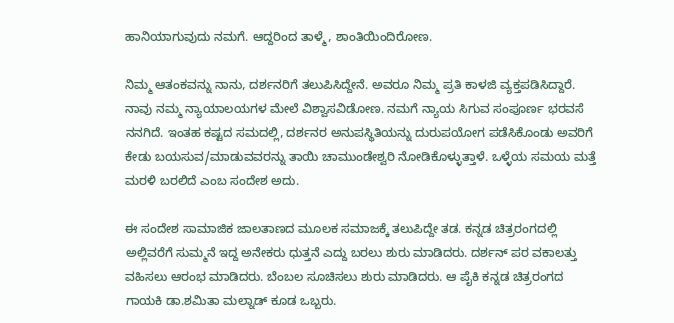ಹಾನಿಯಾಗುವುದು ನಮಗೆ. ಆದ್ದರಿಂದ ತಾಳ್ಮೆ, ಶಾಂತಿಯಿಂದಿರೋಣ.

ನಿಮ್ಮ ಆತಂಕವನ್ನು ನಾನು, ದರ್ಶನರಿಗೆ ತಲುಪಿಸಿದ್ದೇನೆ. ಅವರೂ ನಿಮ್ಮ ಪ್ರತಿ ಕಾಳಜಿ ವ್ಯಕ್ತಪಡಿಸಿದ್ದಾರೆ. ನಾವು ನಮ್ಮ ನ್ಯಾಯಾಲಯಗಳ ಮೇಲೆ ವಿಶ್ವಾಸವಿಡೋಣ. ನಮಗೆ ನ್ಯಾಯ ಸಿಗುವ ಸಂಪೂರ್ಣ ಭರವಸೆ ನನಗಿದೆ. ಇಂತಹ ಕಷ್ಟದ ಸಮದಲ್ಲಿ, ದರ್ಶನರ ಅನುಪಸ್ಥಿತಿಯನ್ನು ದುರುಪಯೋಗ ಪಡೆಸಿಕೊಂಡು ಅವರಿಗೆ ಕೇಡು ಬಯಸುವ/ಮಾಡುವವರನ್ನು ತಾಯಿ ಚಾಮುಂಡೇಶ್ವರಿ ನೋಡಿಕೊಳ್ಳುತ್ತಾಳೆ. ಒಳ್ಳೆಯ ಸಮಯ ಮತ್ತೆ ಮರಳಿ ಬರಲಿದೆ ಎಂಬ ಸಂದೇಶ ಅದು.

ಈ ಸಂದೇಶ ಸಾಮಾಜಿಕ ಜಾಲತಾಣದ ಮೂಲಕ ಸಮಾಜಕ್ಕೆ ತಲುಪಿದ್ದೇ ತಡ. ಕನ್ನಡ ಚಿತ್ರರಂಗದಲ್ಲಿ ಅಲ್ಲಿವರೆಗೆ ಸುಮ್ಮನೆ ಇದ್ದ ಅನೇಕರು ಧುತ್ತನೆ ಎದ್ದು ಬರಲು ಶುರು ಮಾಡಿದರು. ದರ್ಶನ್ ಪರ ವಕಾಲತ್ತು ವಹಿಸಲು ಆರಂಭ ಮಾಡಿದರು. ಬೆಂಬಲ ಸೂಚಿಸಲು ಶುರು ಮಾಡಿದರು. ಆ ಪೈಕಿ ಕನ್ನಡ ಚಿತ್ರರಂಗದ ಗಾಯಕಿ ಡಾ.ಶಮಿತಾ ಮಲ್ನಾಡ್ ಕೂಡ ಒಬ್ಬರು.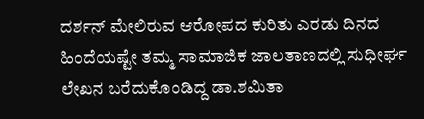ದರ್ಶನ್ ಮೇಲಿರುವ ಆರೋಪದ ಕುರಿತು ಎರಡು ದಿನದ ಹಿಂದೆಯಷ್ಟೇ ತಮ್ಮ ಸಾಮಾಜಿಕ ಜಾಲತಾಣದಲ್ಲಿ ಸುಧೀರ್ಘ ಲೇಖನ ಬರೆದುಕೊಂಡಿದ್ದ ಡಾ.ಶಮಿತಾ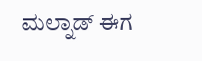ಮಲ್ನಾಡ್ ಈಗ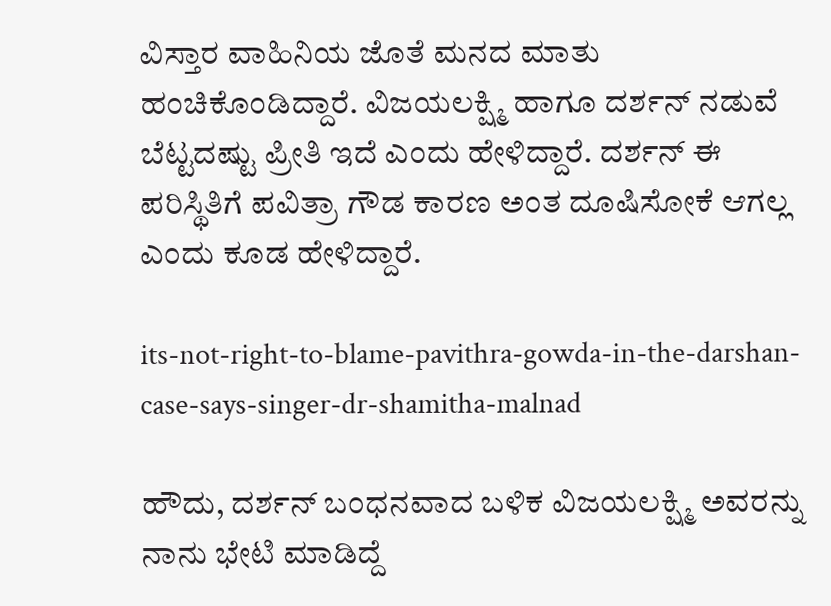ವಿಸ್ತಾರ ವಾಹಿನಿಯ ಜೊತೆ ಮನದ ಮಾತು ಹಂಚಿಕೊಂಡಿದ್ದಾರೆ. ವಿಜಯಲಕ್ಷ್ಮಿ ಹಾಗೂ ದರ್ಶನ್‌ ನಡುವೆ ಬೆಟ್ಟದಷ್ಟು ಪ್ರೀತಿ ಇದೆ ಎಂದು ಹೇಳಿದ್ದಾರೆ. ದರ್ಶನ್ ಈ ಪರಿಸ್ಥಿತಿಗೆ ಪವಿತ್ರಾ ಗೌಡ ಕಾರಣ ಅಂತ ದೂಷಿಸೋಕೆ ಆಗಲ್ಲ ಎಂದು ಕೂಡ ಹೇಳಿದ್ದಾರೆ.

its-not-right-to-blame-pavithra-gowda-in-the-darshan-case-says-singer-dr-shamitha-malnad

ಹೌದು, ದರ್ಶನ್ ಬಂಧನವಾದ ಬಳಿಕ ವಿಜಯಲಕ್ಷ್ಮಿ ಅವರನ್ನು ನಾನು ಭೇಟಿ ಮಾಡಿದ್ದೆ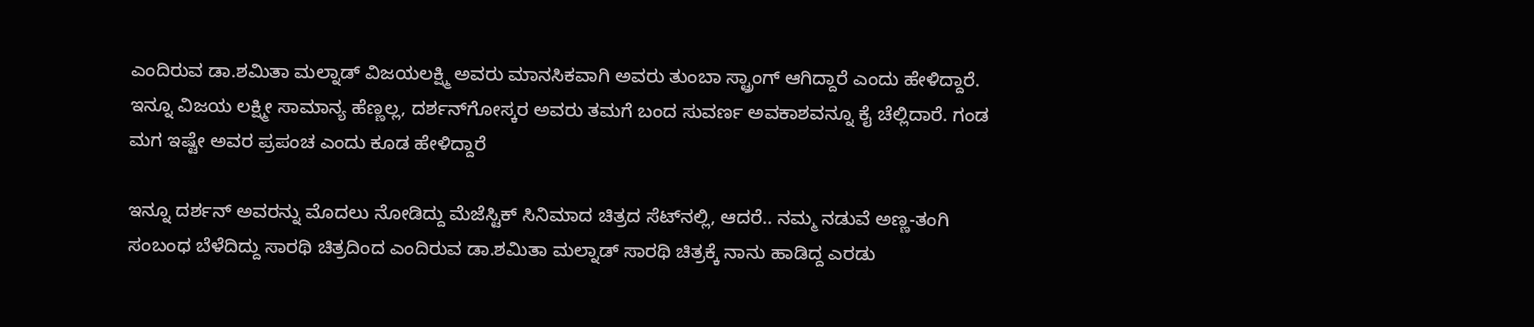ಎಂದಿರುವ ಡಾ.ಶಮಿತಾ ಮಲ್ನಾಡ್ ವಿಜಯಲಕ್ಷ್ಮಿ ಅವರು ಮಾನಸಿಕವಾಗಿ ಅವರು ತುಂಬಾ ಸ್ಟ್ರಾಂಗ್ ಆಗಿದ್ದಾರೆ ಎಂದು ಹೇಳಿದ್ದಾರೆ. ಇನ್ನೂ ವಿಜಯ ಲಕ್ಷ್ಮೀ ಸಾಮಾನ್ಯ ಹೆಣ್ಣಲ್ಲ, ದರ್ಶನ್‌ಗೋಸ್ಕರ ಅವರು ತಮಗೆ ಬಂದ ಸುವರ್ಣ ಅವಕಾಶವನ್ನೂ ಕೈ ಚೆಲ್ಲಿದಾರೆ. ಗಂಡ ಮಗ ಇಷ್ಟೇ ಅವರ ಪ್ರಪಂಚ ಎಂದು ಕೂಡ ಹೇಳಿದ್ದಾರೆ

ಇನ್ನೂ ದರ್ಶನ್ ಅವರನ್ನು ಮೊದಲು ನೋಡಿದ್ದು ಮೆಜೆಸ್ಟಿಕ್ ಸಿನಿಮಾದ ಚಿತ್ರದ ಸೆಟ್‌ನಲ್ಲಿ, ಆದರೆ.. ನಮ್ಮ ನಡುವೆ ಅಣ್ಣ-ತಂಗಿ ಸಂಬಂಧ ಬೆಳೆದಿದ್ದು ಸಾರಥಿ ಚಿತ್ರದಿಂದ ಎಂದಿರುವ ಡಾ.ಶಮಿತಾ ಮಲ್ನಾಡ್ ಸಾರಥಿ ಚಿತ್ರಕ್ಕೆ ನಾನು ಹಾಡಿದ್ದ ಎರಡು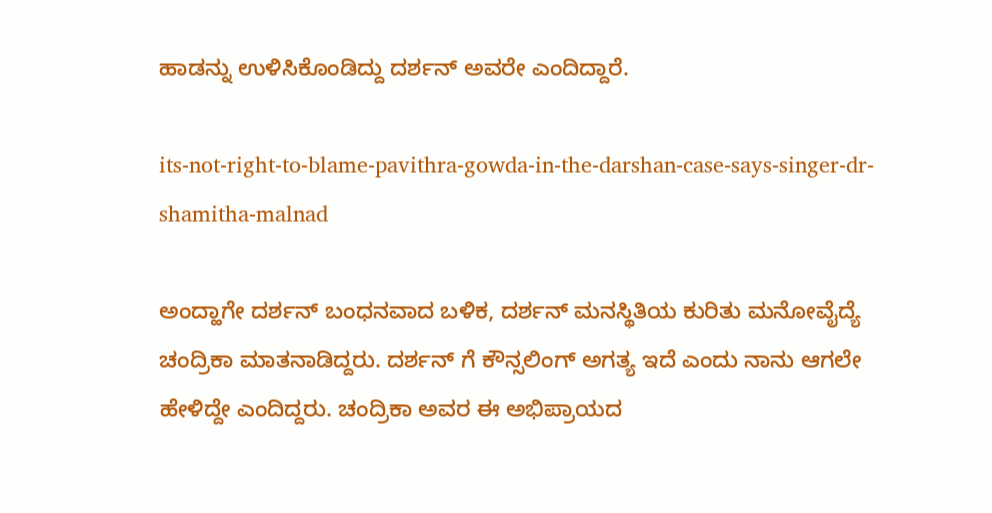ಹಾಡನ್ನು ಉಳಿಸಿಕೊಂಡಿದ್ದು ದರ್ಶನ್ ಅವರೇ ಎಂದಿದ್ದಾರೆ.

its-not-right-to-blame-pavithra-gowda-in-the-darshan-case-says-singer-dr-shamitha-malnad

ಅಂದ್ಹಾಗೇ ದರ್ಶನ್ ಬಂಧನವಾದ ಬಳಿಕ, ದರ್ಶನ್‌ ಮನಸ್ಥಿತಿಯ ಕುರಿತು ಮನೋವೈದ್ಯೆ ಚಂದ್ರಿಕಾ ಮಾತನಾಡಿದ್ದರು. ದರ್ಶನ್ ಗೆ ಕೌನ್ಸಲಿಂಗ್ ಅಗತ್ಯ ಇದೆ ಎಂದು ನಾನು ಆಗಲೇ ಹೇಳಿದ್ದೇ ಎಂದಿದ್ದರು. ಚಂದ್ರಿಕಾ ಅವರ ಈ ಅಭಿಪ್ರಾಯದ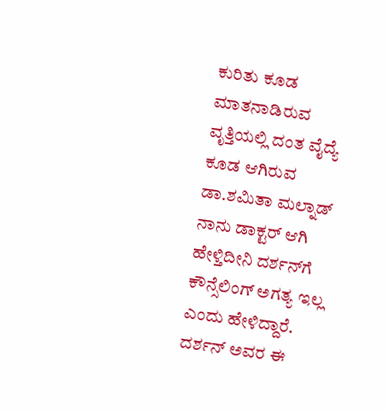ಕುರಿತು ಕೂಡ ಮಾತನಾಡಿರುವ ವೃತ್ತಿಯಲ್ಲಿ ದಂತ ವೈದ್ಯೆ ಕೂಡ ಆಗಿರುವ ಡಾ.ಶಮಿತಾ ಮಲ್ನಾಡ್ ನಾನು ಡಾಕ್ಟರ್ ಆಗಿ ಹೇಳ್ತಿದೀನಿ ದರ್ಶನ್‌ಗೆ ಕೌನ್ಸೆಲಿಂಗ್‌ ಅಗತ್ಯ ಇಲ್ಲ ಎಂದು ಹೇಳಿದ್ದಾರೆ. ದರ್ಶನ್ ಅವರ ಈ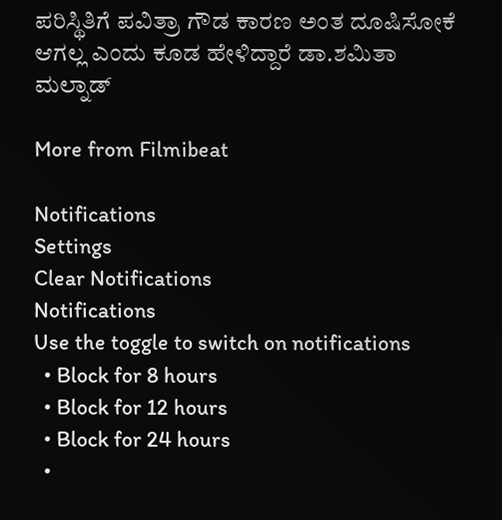ಪರಿಸ್ಥಿತಿಗೆ ಪವಿತ್ರಾ ಗೌಡ ಕಾರಣ ಅಂತ ದೂಷಿಸೋಕೆ ಆಗಲ್ಲ ಎಂದು ಕೂಡ ಹೇಳಿದ್ದಾರೆ ಡಾ.ಶಮಿತಾ ಮಲ್ನಾಡ್

More from Filmibeat

Notifications
Settings
Clear Notifications
Notifications
Use the toggle to switch on notifications
  • Block for 8 hours
  • Block for 12 hours
  • Block for 24 hours
  •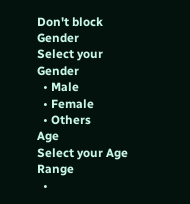Don't block
Gender
Select your Gender
  • Male
  • Female
  • Others
Age
Select your Age Range
  •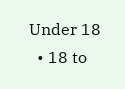Under 18
  • 18 to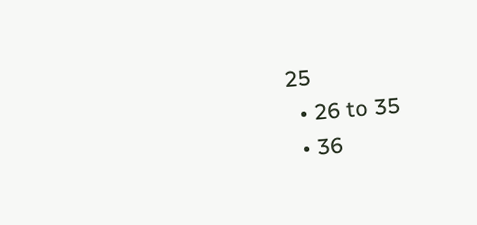25
  • 26 to 35
  • 36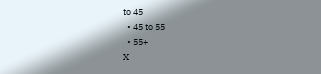to 45
  • 45 to 55
  • 55+
X